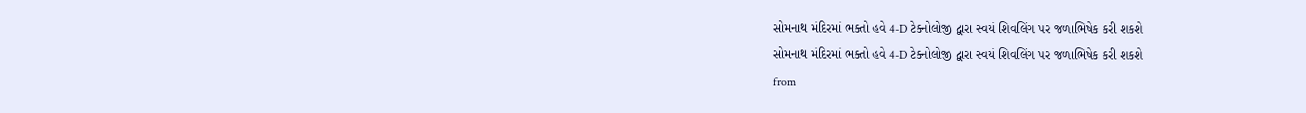સોમનાથ મંદિરમાં ભક્તો હવે 4-D ટેક્નોલોજી દ્વારા સ્વયં શિવલિંગ પર જળાભિષેક કરી શકશે
સોમનાથ મંદિરમાં ભક્તો હવે 4-D ટેક્નોલોજી દ્વારા સ્વયં શિવલિંગ પર જળાભિષેક કરી શકશે
from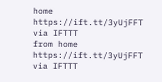home https://ift.tt/3yUjFFT
via IFTTT
from home https://ift.tt/3yUjFFT
via IFTTT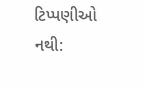ટિપ્પણીઓ નથી: